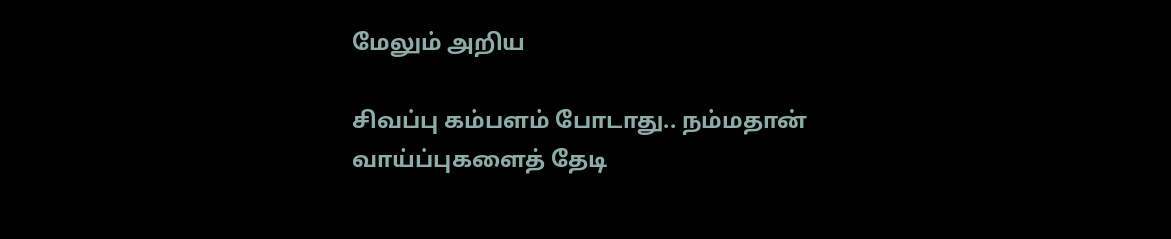மேலும் அறிய

சிவப்பு கம்பளம் போடாது.. நம்மதான் வாய்ப்புகளைத் தேடி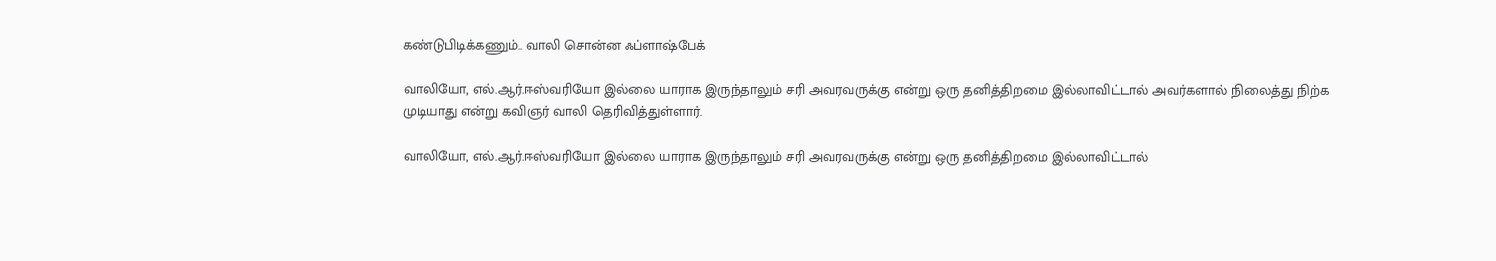கண்டுபிடிக்கணும்.. வாலி சொன்ன ஃப்ளாஷ்பேக்

வாலியோ, எல்.ஆர்.ஈஸ்வரியோ இல்லை யாராக இருந்தாலும் சரி அவரவருக்கு என்று ஒரு தனித்திறமை இல்லாவிட்டால் அவர்களால் நிலைத்து நிற்க முடியாது என்று கவிஞர் வாலி தெரிவித்துள்ளார்.

வாலியோ, எல்.ஆர்.ஈஸ்வரியோ இல்லை யாராக இருந்தாலும் சரி அவரவருக்கு என்று ஒரு தனித்திறமை இல்லாவிட்டால்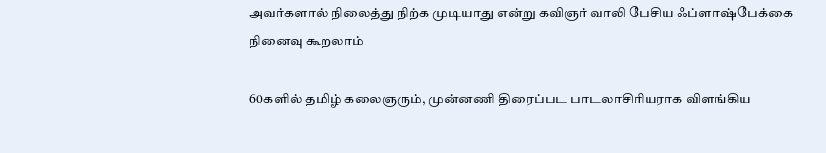அவர்களால் நிலைத்து நிற்க முடியாது என்று கவிஞர் வாலி பேசிய ஃப்ளாஷ்பேக்கை நினைவு கூறலாம்

60களில் தமிழ் கலைஞரும், முன்னணி திரைப்பட பாடலாசிரியராக விளங்கிய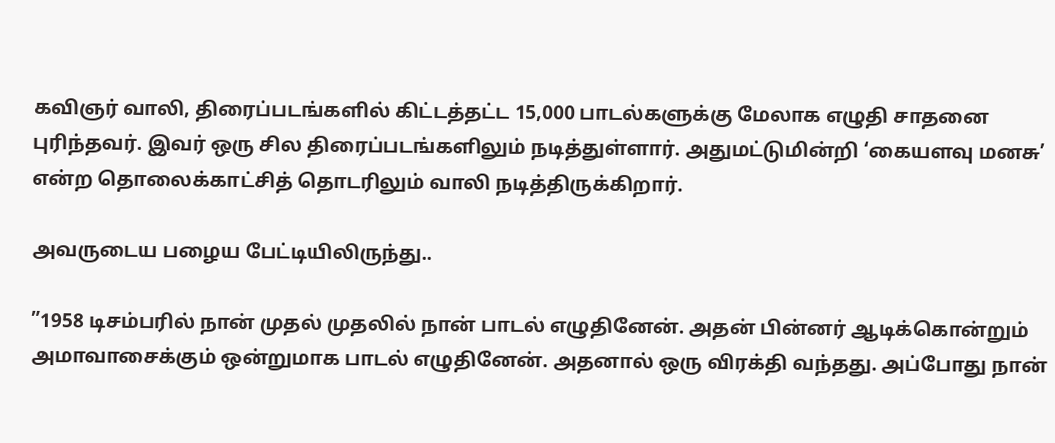கவிஞர் வாலி, திரைப்படங்களில் கிட்டத்தட்ட 15,000 பாடல்களுக்கு மேலாக எழுதி சாதனை புரிந்தவர். இவர் ஒரு சில திரைப்படங்களிலும் நடித்துள்ளார். அதுமட்டுமின்றி ‘கையளவு மனசு’ என்ற தொலைக்காட்சித் தொடரிலும் வாலி நடித்திருக்கிறார்.

அவருடைய பழைய பேட்டியிலிருந்து..

”1958 டிசம்பரில் நான் முதல் முதலில் நான் பாடல் எழுதினேன். அதன் பின்னர் ஆடிக்கொன்றும் அமாவாசைக்கும் ஒன்றுமாக பாடல் எழுதினேன். அதனால் ஒரு விரக்தி வந்தது. அப்போது நான்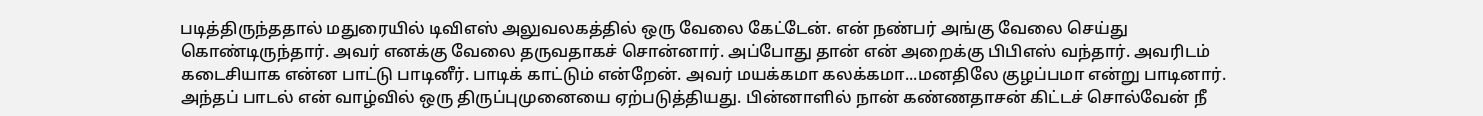படித்திருந்ததால் மதுரையில் டிவிஎஸ் அலுவலகத்தில் ஒரு வேலை கேட்டேன். என் நண்பர் அங்கு வேலை செய்து கொண்டிருந்தார். அவர் எனக்கு வேலை தருவதாகச் சொன்னார். அப்போது தான் என் அறைக்கு பிபிஎஸ் வந்தார். அவரிடம் கடைசியாக என்ன பாட்டு பாடினீர். பாடிக் காட்டும் என்றேன். அவர் மயக்கமா கலக்கமா...மனதிலே குழப்பமா என்று பாடினார். அந்தப் பாடல் என் வாழ்வில் ஒரு திருப்புமுனையை ஏற்படுத்தியது. பின்னாளில் நான் கண்ணதாசன் கிட்டச் சொல்வேன் நீ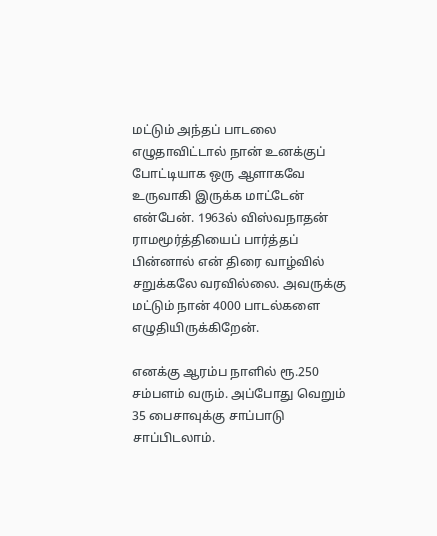மட்டும் அந்தப் பாடலை எழுதாவிட்டால் நான் உனக்குப் போட்டியாக ஒரு ஆளாகவே உருவாகி இருக்க மாட்டேன் என்பேன். 1963ல் விஸ்வநாதன் ராமமூர்த்தியைப் பார்த்தப் பின்னால் என் திரை வாழ்வில் சறுக்கலே வரவில்லை. அவருக்கு மட்டும் நான் 4000 பாடல்களை எழுதியிருக்கிறேன்.

எனக்கு ஆரம்ப நாளில் ரூ.250 சம்பளம் வரும். அப்போது வெறும் 35 பைசாவுக்கு சாப்பாடு சாப்பிடலாம்.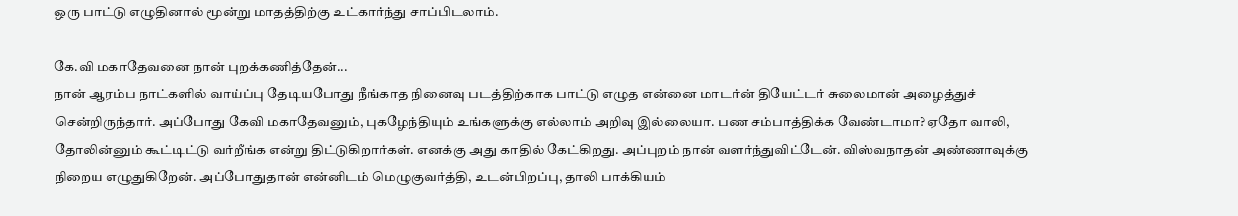ஒரு பாட்டு எழுதினால் மூன்று மாதத்திற்கு உட்கார்ந்து சாப்பிடலாம்.

கே.வி மகாதேவனை நான் புறக்கணித்தேன்...
நான் ஆரம்ப நாட்களில் வாய்ப்பு தேடியபோது நீங்காத நினைவு படத்திற்காக பாட்டு எழுத என்னை மாடர்ன் தியேட்டர் சுலைமான் அழைத்துச் சென்றிருந்தார். அப்போது கேவி மகாதேவனும், புகழேந்தியும் உங்களுக்கு எல்லாம் அறிவு இல்லையா. பண சம்பாத்திக்க வேண்டாமா? ஏதோ வாலி, தோலின்னும் கூட்டிட்டு வர்றீங்க என்று திட்டுகிறார்கள். எனக்கு அது காதில் கேட்கிறது. அப்புறம் நான் வளர்ந்துவிட்டேன். விஸ்வநாதன் அண்ணாவுக்கு நிறைய எழுதுகிறேன். அப்போதுதான் என்னிடம் மெழுகுவர்த்தி, உடன்பிறப்பு, தாலி பாக்கியம்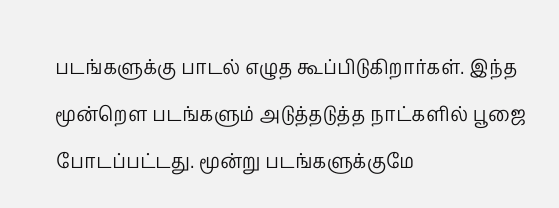படங்களுக்கு பாடல் எழுத கூப்பிடுகிறார்கள். இந்த மூன்றௌ படங்களும் அடுத்தடுத்த நாட்களில் பூஜை போடப்பட்டது. மூன்று படங்களுக்குமே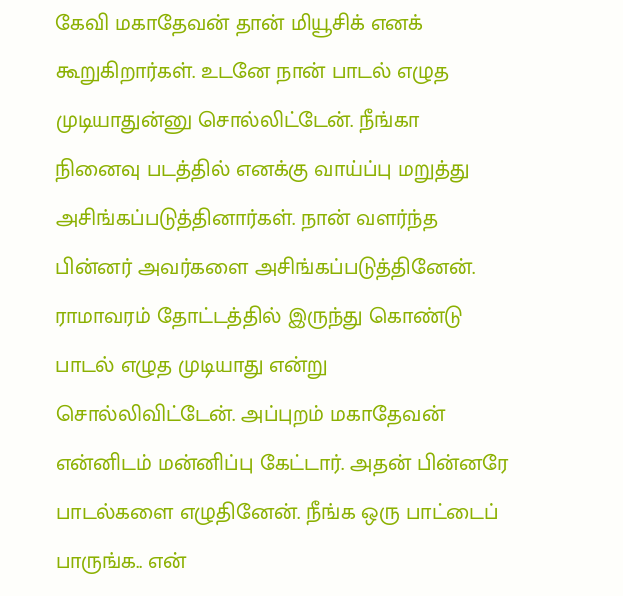கேவி மகாதேவன் தான் மியூசிக் எனக் கூறுகிறார்கள். உடனே நான் பாடல் எழுத முடியாதுன்னு சொல்லிட்டேன். நீங்கா நினைவு படத்தில் எனக்கு வாய்ப்பு மறுத்து அசிங்கப்படுத்தினார்கள். நான் வளர்ந்த பின்னர் அவர்களை அசிங்கப்படுத்தினேன். ராமாவரம் தோட்டத்தில் இருந்து கொண்டு பாடல் எழுத முடியாது என்று சொல்லிவிட்டேன். அப்புறம் மகாதேவன் என்னிடம் மன்னிப்பு கேட்டார். அதன் பின்னரே பாடல்களை எழுதினேன். நீங்க ஒரு பாட்டைப் பாருங்க.. என்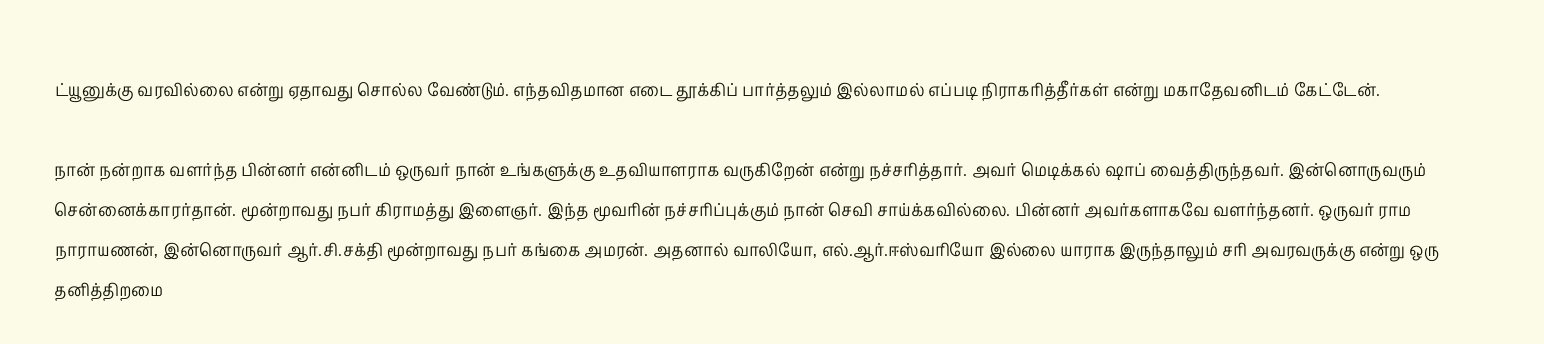ட்யூனுக்கு வரவில்லை என்று ஏதாவது சொல்ல வேண்டும். எந்தவிதமான எடை தூக்கிப் பார்த்தலும் இல்லாமல் எப்படி நிராகரித்தீர்கள் என்று மகாதேவனிடம் கேட்டேன்.

நான் நன்றாக வளர்ந்த பின்னர் என்னிடம் ஒருவர் நான் உங்களுக்கு உதவியாளராக வருகிறேன் என்று நச்சரித்தார். அவர் மெடிக்கல் ஷாப் வைத்திருந்தவர். இன்னொருவரும் சென்னைக்காரர்தான். மூன்றாவது நபர் கிராமத்து இளைஞர். இந்த மூவரின் நச்சரிப்புக்கும் நான் செவி சாய்க்கவில்லை. பின்னர் அவர்களாகவே வளர்ந்தனர். ஒருவர் ராம நாராயணன், இன்னொருவர் ஆர்.சி.சக்தி மூன்றாவது நபர் கங்கை அமரன். அதனால் வாலியோ, எல்.ஆர்.ஈஸ்வரியோ இல்லை யாராக இருந்தாலும் சரி அவரவருக்கு என்று ஒரு தனித்திறமை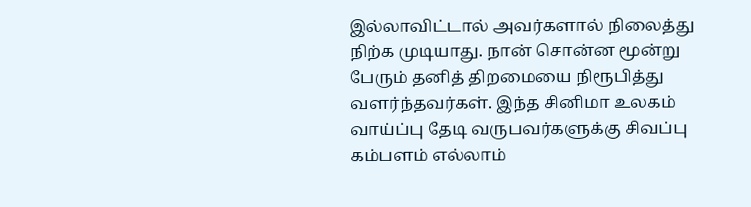இல்லாவிட்டால் அவர்களால் நிலைத்து நிற்க முடியாது. நான் சொன்ன மூன்று பேரும் தனித் திறமையை நிரூபித்து வளர்ந்தவர்கள். இந்த சினிமா உலகம் வாய்ப்பு தேடி வருபவர்களுக்கு சிவப்பு கம்பளம் எல்லாம்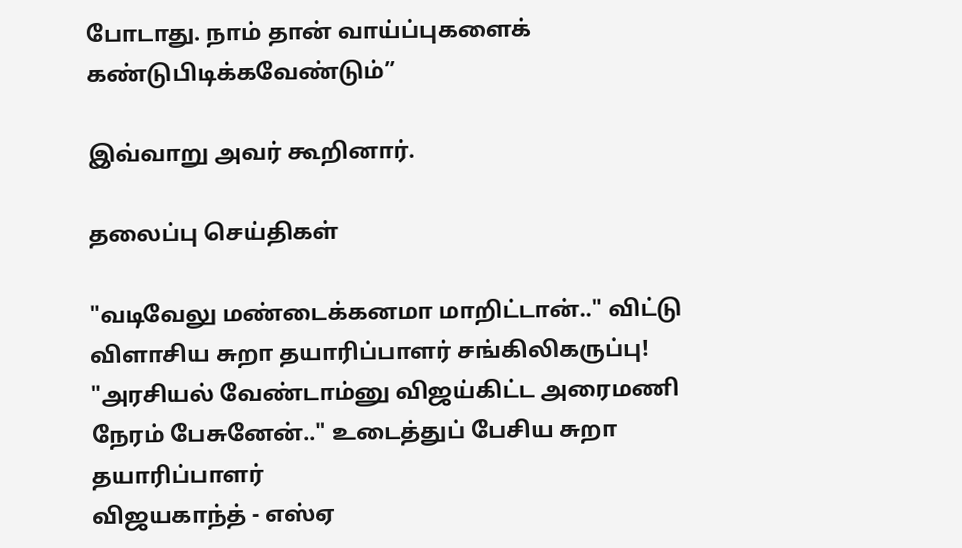போடாது. நாம் தான் வாய்ப்புகளைக் கண்டுபிடிக்கவேண்டும்”

இவ்வாறு அவர் கூறினார்.

தலைப்பு செய்திகள்

"வடிவேலு மண்டைக்கனமா மாறிட்டான்.." விட்டு விளாசிய சுறா தயாரிப்பாளர் சங்கிலிகருப்பு!
"அரசியல் வேண்டாம்னு விஜய்கிட்ட அரைமணி நேரம் பேசுனேன்.." உடைத்துப் பேசிய சுறா தயாரிப்பாளர்
விஜயகாந்த் - எஸ்ஏ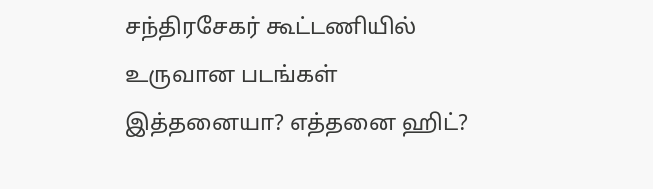சந்திரசேகர் கூட்டணியில் உருவான படங்கள் இத்தனையா? எத்தனை ஹிட்?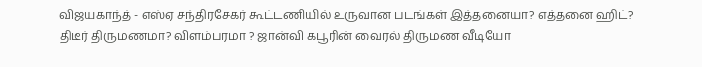விஜயகாந்த் - எஸ்ஏ சந்திரசேகர் கூட்டணியில் உருவான படங்கள் இத்தனையா? எத்தனை ஹிட்?
திடீர் திருமணமா? விளம்பரமா ? ஜான்வி கபூரின் வைரல் திருமண வீடியோ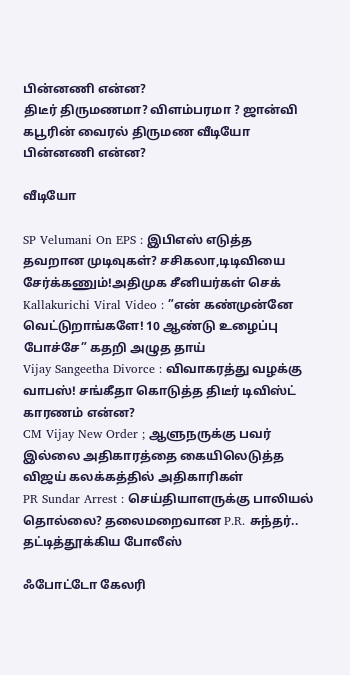பின்னணி என்ன?
திடீர் திருமணமா? விளம்பரமா ? ஜான்வி கபூரின் வைரல் திருமண வீடியோ பின்னணி என்ன?

வீடியோ

SP Velumani On EPS : இபிஎஸ் எடுத்த தவறான முடிவுகள்? சசிகலா,டிடிவியை சேர்க்கணும்!அதிமுக சீனியர்கள் செக்
Kallakurichi Viral Video : ”என் கண்முன்னே வெட்டுறாங்களே! 10 ஆண்டு உழைப்பு போச்சே” கதறி அழுத தாய்
Vijay Sangeetha Divorce : விவாகரத்து வழக்கு வாபஸ்! சங்கீதா கொடுத்த திடீர் டிவிஸ்ட் காரணம் என்ன?
CM Vijay New Order ; ஆளுநருக்கு பவர் இல்லை அதிகாரத்தை கையிலெடுத்த விஜய் கலக்கத்தில் அதிகாரிகள்
PR Sundar Arrest : செய்தியாளருக்கு பாலியல் தொல்லை? தலைமறைவான P.R. சுந்தர்.. தட்டித்தூக்கிய போலீஸ்

ஃபோட்டோ கேலரி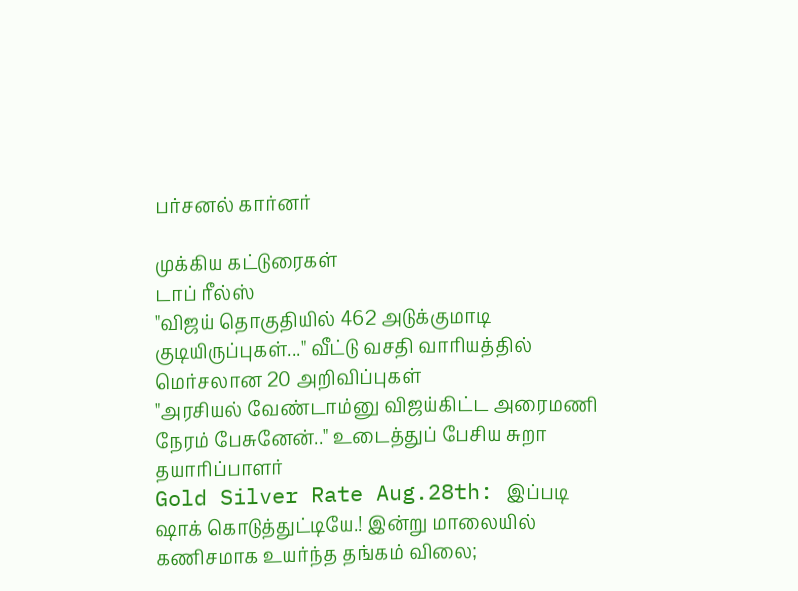பர்சனல் கார்னர்

முக்கிய கட்டுரைகள்
டாப் ரீல்ஸ்
"விஜய் தொகுதியில் 462 அடுக்குமாடி குடியிருப்புகள்..." வீட்டு வசதி வாரியத்தில் மெர்சலான 20 அறிவிப்புகள்
"அரசியல் வேண்டாம்னு விஜய்கிட்ட அரைமணி நேரம் பேசுனேன்.." உடைத்துப் பேசிய சுறா தயாரிப்பாளர்
Gold Silver Rate Aug.28th: இப்படி ஷாக் கொடுத்துட்டியே.! இன்று மாலையில் கணிசமாக உயர்ந்த தங்கம் விலை;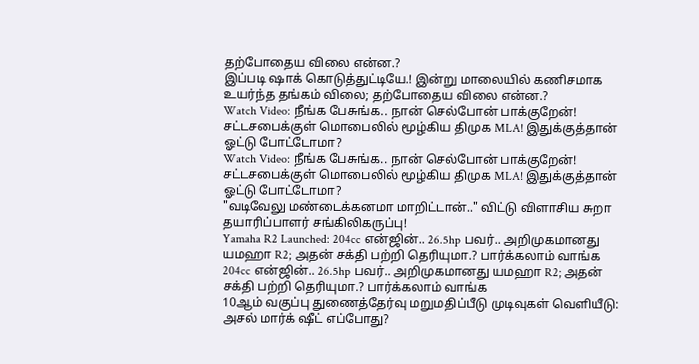தற்போதைய விலை என்ன.?
இப்படி ஷாக் கொடுத்துட்டியே.! இன்று மாலையில் கணிசமாக உயர்ந்த தங்கம் விலை; தற்போதைய விலை என்ன.?
Watch Video: நீங்க பேசுங்க.. நான் செல்போன் பாக்குறேன்! சட்டசபைக்குள் மொபைலில் மூழ்கிய திமுக MLA! இதுக்குத்தான் ஓட்டு போட்டோமா?
Watch Video: நீங்க பேசுங்க.. நான் செல்போன் பாக்குறேன்! சட்டசபைக்குள் மொபைலில் மூழ்கிய திமுக MLA! இதுக்குத்தான் ஓட்டு போட்டோமா?
"வடிவேலு மண்டைக்கனமா மாறிட்டான்.." விட்டு விளாசிய சுறா தயாரிப்பாளர் சங்கிலிகருப்பு!
Yamaha R2 Launched: 204cc என்ஜின்.. 26.5hp பவர்.. அறிமுகமானது யமஹா R2; அதன் சக்தி பற்றி தெரியுமா.? பார்க்கலாம் வாங்க
204cc என்ஜின்.. 26.5hp பவர்.. அறிமுகமானது யமஹா R2; அதன் சக்தி பற்றி தெரியுமா.? பார்க்கலாம் வாங்க
10ஆம் வகுப்பு துணைத்தேர்வு மறுமதிப்பீடு முடிவுகள் வெளியீடு: அசல் மார்க் ஷீட் எப்போது?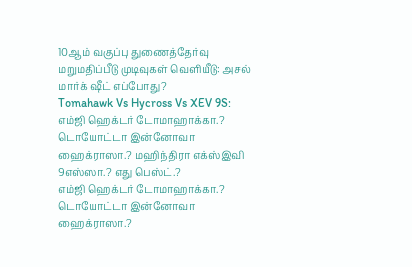10ஆம் வகுப்பு துணைத்தேர்வு மறுமதிப்பீடு முடிவுகள் வெளியீடு: அசல் மார்க் ஷீட் எப்போது?
Tomahawk Vs Hycross Vs XEV 9S: எம்ஜி ஹெக்டர் டோமாஹாக்கா.? டொயோட்டா இன்னோவா ஹைக்ராஸா.? மஹிந்திரா எக்ஸ்இவி 9எஸ்ஸா.? எது பெஸ்ட்.?
எம்ஜி ஹெக்டர் டோமாஹாக்கா.? டொயோட்டா இன்னோவா ஹைக்ராஸா.?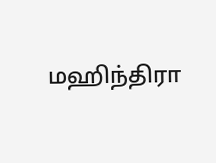மஹிந்திரா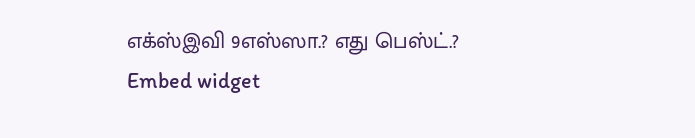எக்ஸ்இவி 9எஸ்ஸா.? எது பெஸ்ட்.?
Embed widget